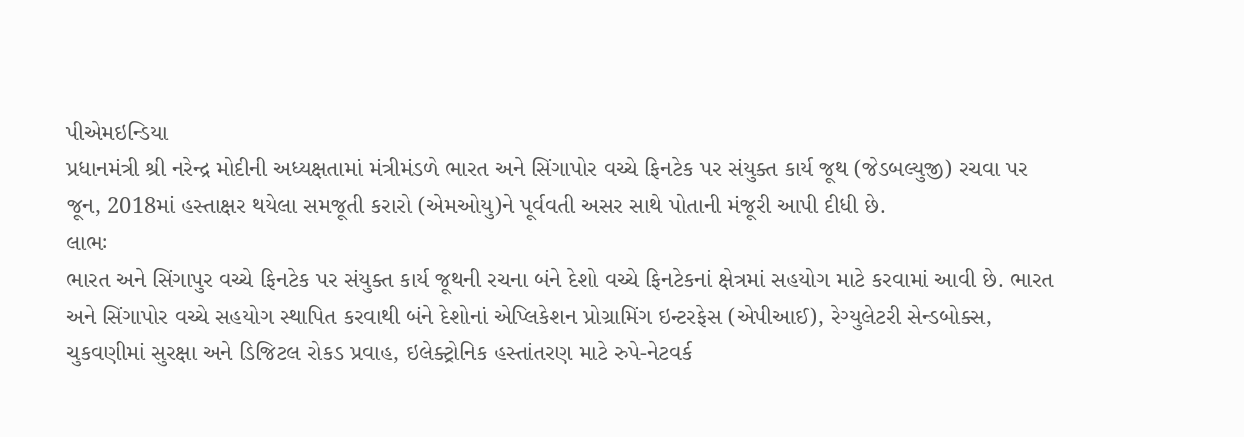પીએમઇન્ડિયા
પ્રધાનમંત્રી શ્રી નરેન્દ્ર મોદીની અધ્યક્ષતામાં મંત્રીમંડળે ભારત અને સિંગાપોર વચ્ચે ફિનટેક પર સંયુક્ત કાર્ય જૂથ (જેડબલ્યુજી) રચવા પર જૂન, 2018માં હસ્તાક્ષર થયેલા સમજૂતી કરારો (એમઓયુ)ને પૂર્વવતી અસર સાથે પોતાની મંજૂરી આપી દીધી છે.
લાભઃ
ભારત અને સિંગાપુર વચ્ચે ફિનટેક પર સંયુક્ત કાર્ય જૂથની રચના બંને દેશો વચ્ચે ફિનટેકનાં ક્ષેત્રમાં સહયોગ માટે કરવામાં આવી છે. ભારત અને સિંગાપોર વચ્ચે સહયોગ સ્થાપિત કરવાથી બંને દેશોનાં એપ્લિકેશન પ્રોગ્રામિંગ ઇન્ટરફેસ (એપીઆઈ), રેગ્યુલેટરી સેન્ડબોક્સ, ચુકવણીમાં સુરક્ષા અને ડિજિટલ રોકડ પ્રવાહ, ઇલેક્ટ્રોનિક હસ્તાંતરણ માટે રુપે-નેટવર્ક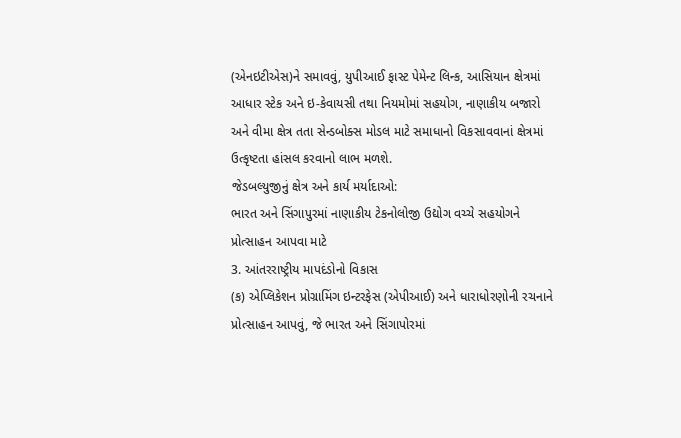(એનઇટીએસ)ને સમાવવું, યુપીઆઈ ફાસ્ટ પેમેન્ટ લિન્ક, આસિયાન ક્ષેત્રમાં આધાર સ્ટેક અને ઇ-કેવાયસી તથા નિયમોમાં સહયોગ, નાણાકીય બજારો અને વીમા ક્ષેત્ર તતા સેન્ડબોક્સ મોડલ માટે સમાધાનો વિકસાવવાનાં ક્ષેત્રમાં ઉત્કૃષ્ટતા હાંસલ કરવાનો લાભ મળશે.
જેડબલ્યુજીનું ક્ષેત્ર અને કાર્ય મર્યાદાઓ:
ભારત અને સિંગાપુરમાં નાણાકીય ટેકનોલોજી ઉદ્યોગ વચ્ચે સહયોગને પ્રોત્સાહન આપવા માટે
3. આંતરરાષ્ટ્રીય માપદંડોનો વિકાસ
(ક) એપ્લિકેશન પ્રોગ્રામિંગ ઇન્ટરફેસ (એપીઆઈ) અને ધારાધોરણોની રચનાને પ્રોત્સાહન આપવું, જે ભારત અને સિંગાપોરમાં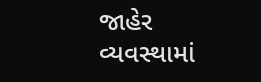જાહેર વ્યવસ્થામાં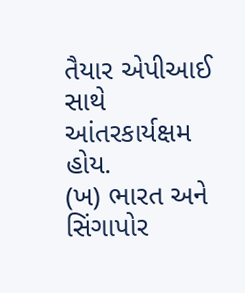તૈયાર એપીઆઈ સાથે આંતરકાર્યક્ષમ હોય.
(ખ) ભારત અને સિંગાપોર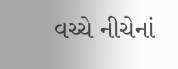વચ્ચે નીચેનાં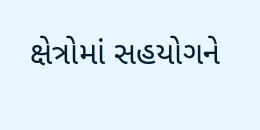ક્ષેત્રોમાં સહયોગને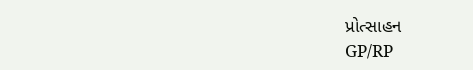પ્રોત્સાહન
GP/RP